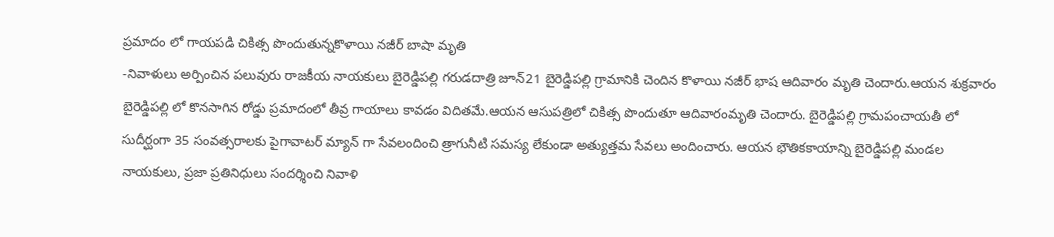ప్రమాదం లో గాయపడి చికిత్స పొందుతున్నకొళాయి నజీర్ బాషా మృతి
-నివాళులు అర్పించిన పలువురు రాజకీయ నాయకులు బైరెడ్డిపల్లి గరుడదాత్రి జూన్21 బైరెడ్డిపల్లి గ్రామానికి చెందిన కొళాయి నజీర్ భాష ఆదివారం మృతి చెందారు.ఆయన శుక్రవారం బైరెడ్డిపల్లి లో కొనసాగిన రోడ్డు ప్రమాదంలో తీవ్ర గాయాలు కావడం విదితమే.ఆయన ఆసుపత్రిలో చికిత్స పొందుతూ ఆదివారంమృతి చెందారు. బైరెడ్డిపల్లి గ్రామపంచాయతీ లో సుదీర్ఘంగా 35 సంవత్సరాలకు పైగావాటర్ మ్యాన్ గా సేవలందించి త్రాగునీటి సమస్య లేకుండా అత్యుత్తమ సేవలు అందించారు. ఆయన భౌతికకాయాన్ని బైరెడ్డిపల్లి మండల నాయకులు, ప్రజా ప్రతినిధులు సందర్శించి నివాళి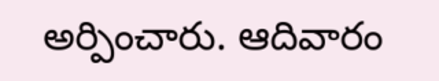అర్పించారు. ఆదివారం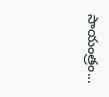సాయంత్రం...